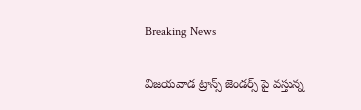Breaking News

విజయవాడ ట్రాన్స్ జెండర్స్ పై వస్తున్న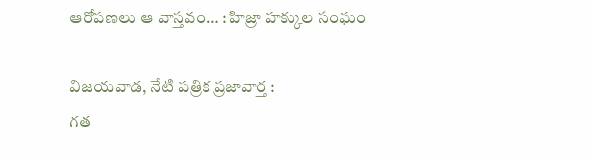ఆరోపణలు ఆ వాస్తవం… : హిజ్రా హక్కుల సంఘం

విజ‌య‌వాడ, నేటి పత్రిక ప్రజావార్త :
గత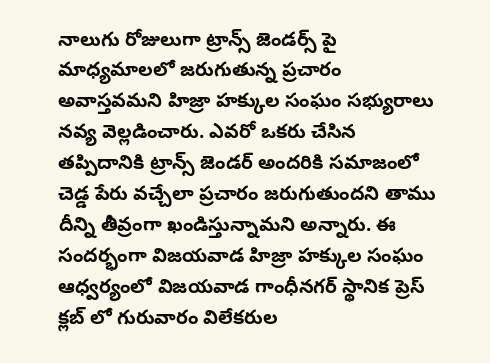నాలుగు రోజులుగా ట్రాన్స్ జెండర్స్ పై మాధ్యమాలలో జరుగుతున్న ప్రచారం అవాస్తవమని హిజ్రా హక్కుల సంఘం సభ్యురాలు నవ్య వెల్లడించారు. ఎవరో ఒకరు చేసిన తప్పిదానికి ట్రాన్స్ జెండర్ అందరికి సమాజంలో చెడ్డ పేరు వచ్చేలా ప్రచారం జరుగుతుందని తాము దీన్ని తీవ్రంగా ఖండిస్తున్నామని అన్నారు. ఈ సందర్భంగా విజయవాడ హిజ్రా హక్కుల సంఘం ఆధ్వర్యంలో విజయవాడ గాంధీనగర్ స్థానిక ప్రెస్ క్లబ్ లో గురువారం విలేకరుల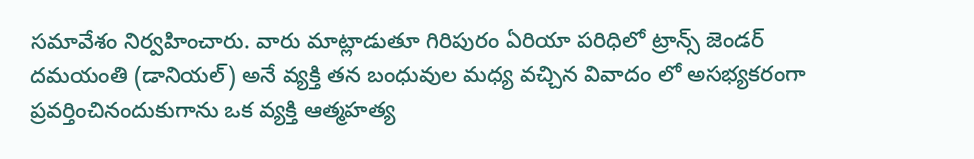సమావేశం నిర్వహించారు. వారు మాట్లాడుతూ గిరిపురం ఏరియా పరిధిలో ట్రాన్స్ జెండర్ దమయంతి (డానియల్) అనే వ్యక్తి తన బంధువుల మధ్య వచ్చిన వివాదం లో అసభ్యకరంగా ప్రవర్తించినందుకుగాను ఒక వ్యక్తి ఆత్మహత్య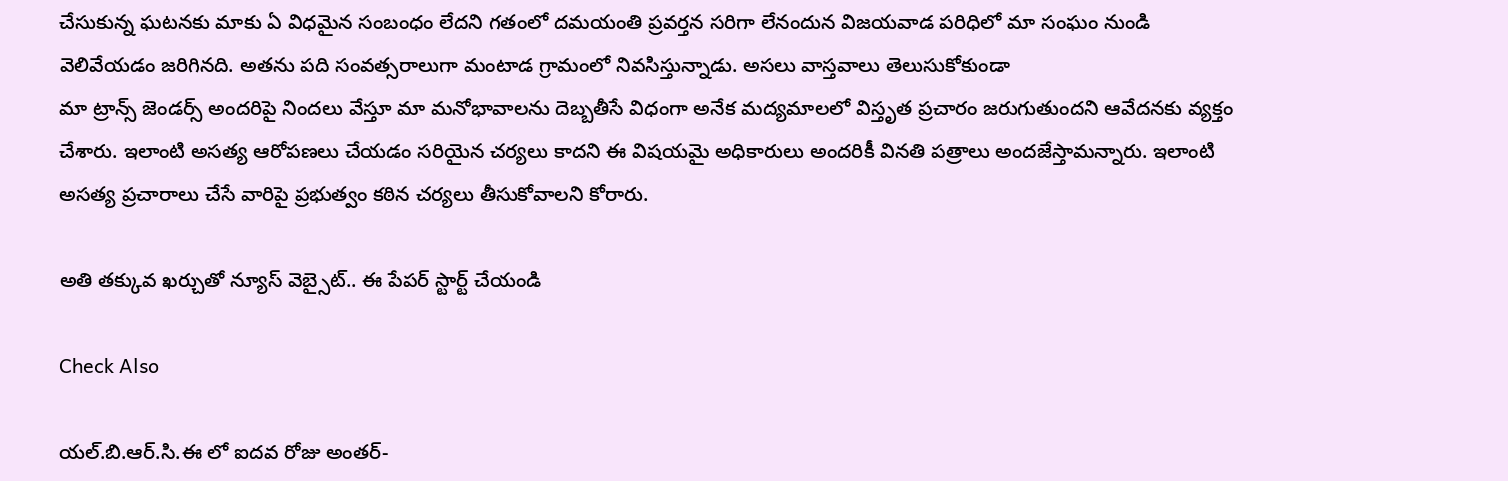చేసుకున్న ఘటనకు మాకు ఏ విధమైన సంబంధం లేదని గతంలో దమయంతి ప్రవర్తన సరిగా లేనందున విజయవాడ పరిధిలో మా సంఘం నుండి వెలివేయడం జరిగినది. అతను పది సంవత్సరాలుగా మంటాడ గ్రామంలో నివసిస్తున్నాడు. అసలు వాస్తవాలు తెలుసుకోకుండా
మా ట్రాన్స్ జెండర్స్ అందరిపై నిందలు వేస్తూ మా మనోభావాలను దెబ్బతీసే విధంగా అనేక మద్యమాలలో విస్తృత ప్రచారం జరుగుతుందని ఆవేదనకు వ్యక్తం చేశారు. ఇలాంటి అసత్య ఆరోపణలు చేయడం సరియైన చర్యలు కాదని ఈ విషయమై అధికారులు అందరికీ వినతి పత్రాలు అందజేస్తామన్నారు. ఇలాంటి అసత్య ప్రచారాలు చేసే వారిపై ప్రభుత్వం కఠిన చర్యలు తీసుకోవాలని కోరారు.

అతి తక్కువ ఖర్చుతో న్యూస్ వెబ్సైట్.. ఈ పేపర్ స్టార్ట్ చేయండి

Check Also

యల్.బి.ఆర్.సి.ఈ లో ఐదవ రోజు అంతర్-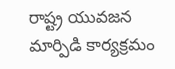రాష్ట్ర యువజన మార్పిడి కార్యక్రమం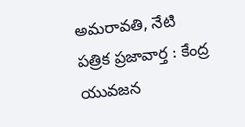అమరావతి, నేటి పత్రిక ప్రజావార్త : కేంద్ర యువజన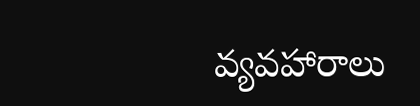వ్యవహారాలు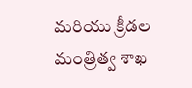మరియు క్రీడల మంత్రిత్వ శాఖ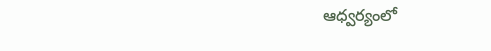ఆధ్వర్యంలో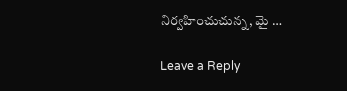నిర్వహించుచున్న, మై …

Leave a Reply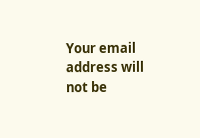Your email address will not be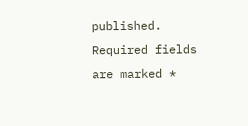published. Required fields are marked *